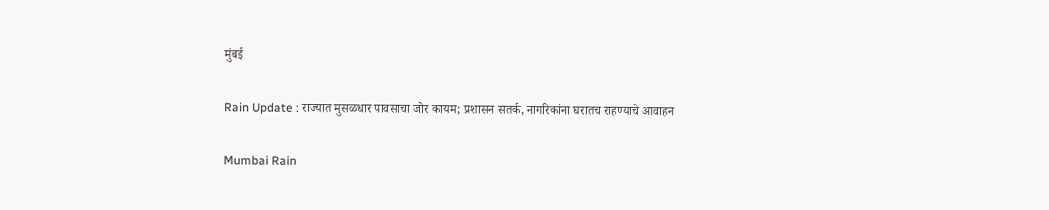मुंबई

Rain Update : राज्यात मुसळधार पावसाचा जोर कायम; प्रशासन सतर्क, नागरिकांना घरातच राहण्याचे आवाहन

Mumbai Rain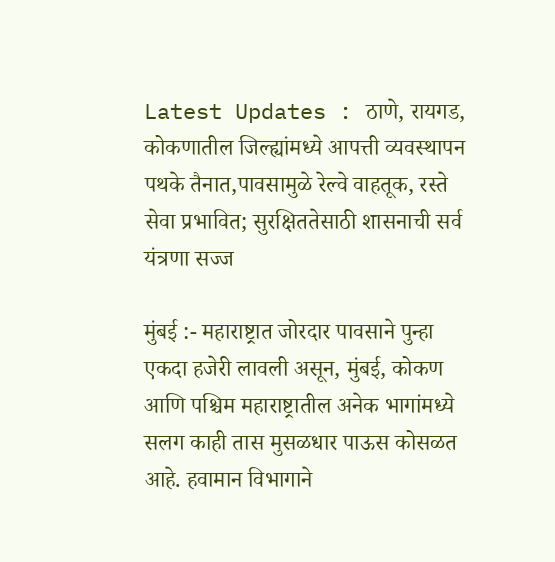Latest Updates : ठाणे, रायगड, कोकणातील जिल्ह्यांमध्ये आपत्ती व्यवस्थापन पथके तैनात,पावसामुळे रेल्वे वाहतूक, रस्ते सेवा प्रभावित; सुरक्षिततेसाठी शासनाची सर्व यंत्रणा सज्ज

मुंबई :- महाराष्ट्रात जोरदार पावसाने पुन्हा एकदा हजेरी लावली असून, मुंबई, कोकण आणि पश्चिम महाराष्ट्रातील अनेक भागांमध्ये सलग काही तास मुसळधार पाऊस कोसळत आहे. हवामान विभागाने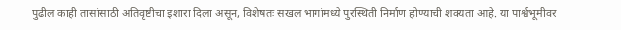पुढील काही तासांसाठी अतिवृष्टीचा इशारा दिला असून, विशेषतः सखल भागांमध्ये पुरस्थिती निर्माण होण्याची शक्यता आहे. या पार्श्वभूमीवर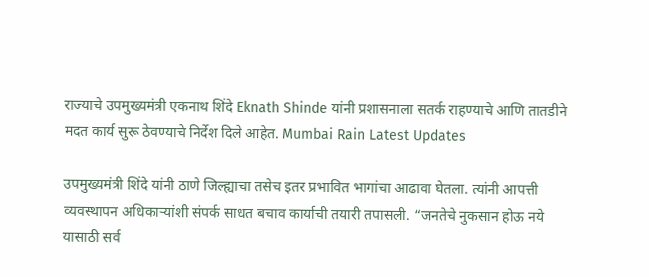राज्याचे उपमुख्यमंत्री एकनाथ शिंदे Eknath Shinde यांनी प्रशासनाला सतर्क राहण्याचे आणि तातडीने मदत कार्य सुरू ठेवण्याचे निर्देश दिले आहेत. Mumbai Rain Latest Updates

उपमुख्यमंत्री शिंदे यांनी ठाणे जिल्ह्याचा तसेच इतर प्रभावित भागांचा आढावा घेतला. त्यांनी आपत्ती व्यवस्थापन अधिकाऱ्यांशी संपर्क साधत बचाव कार्याची तयारी तपासली. “जनतेचे नुकसान होऊ नये यासाठी सर्व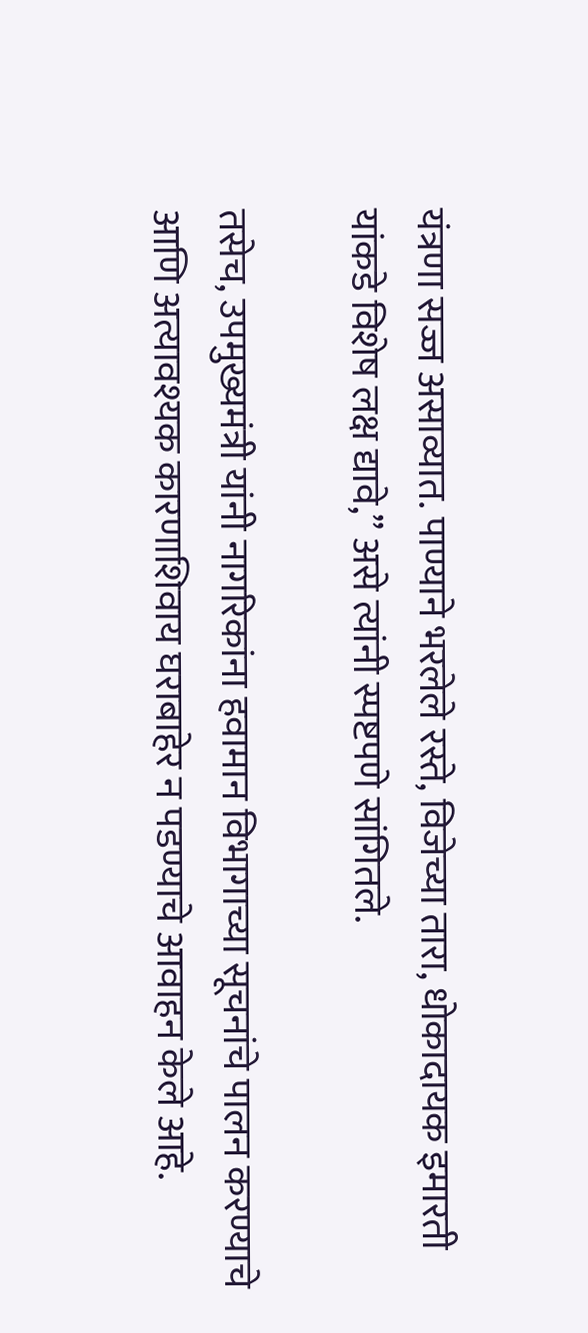यंत्रणा सज्ज असाव्यात. पाण्याने भरलेले रस्ते, विजेच्या तारा, धोकादायक इमारती यांकडे विशेष लक्ष द्यावे,” असे त्यांनी स्पष्टपणे सांगितले.

तसेच, उपमुख्यमंत्री यांनी नागरिकांना हवामान विभागाच्या सूचनांचे पालन करण्याचे आणि अत्यावश्यक कारणाशिवाय घराबाहेर न पडण्याचे आवाहन केले आहे.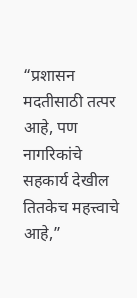“प्रशासन मदतीसाठी तत्पर आहे, पण नागरिकांचे सहकार्य देखील तितकेच महत्त्वाचे आहे,”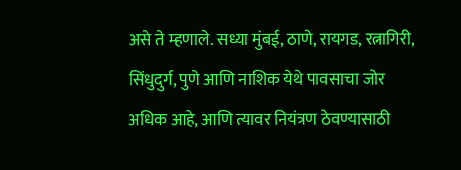असे ते म्हणाले. सध्या मुंबई, ठाणे, रायगड, रत्नागिरी, सिंधुदुर्ग, पुणे आणि नाशिक येथे पावसाचा जोर अधिक आहे, आणि त्यावर नियंत्रण ठेवण्यासाठी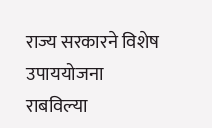राज्य सरकारने विशेष उपाययोजना राबविल्या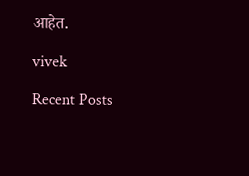आहेत.

vivek

Recent Posts